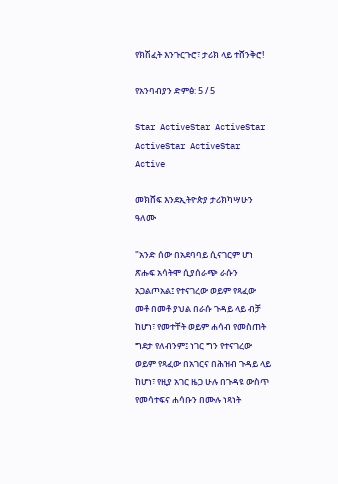የክሽፈት እንጉርጉሮ፣ ታሪክ ላይ ተሸንቅሮ!

የአንባብያን ድምፅ: 5 / 5

Star ActiveStar ActiveStar ActiveStar ActiveStar Active

መክሸፍ እንደኢትዮጵያ ታሪክካሣሁን ዓለሙ

"አንድ ሰው በአደባባይ ሲናገርም ሆነ ጽሑፍ አሳትሞ ሲያሰራጭ ራሱን አጋልጦአል፤ የተናገረው ወይም የጻፈው መቶ በመቶ ያህል በራሱ ጉዳይ ላይ ብቻ ከሆነ፣ የመተቸት ወይም ሐሳብ የመስጠት ግደታ የለብንም፤ ነገር ግን የተናገረው ወይም የጻፈው በአገርና በሕዝብ ጉዳይ ላይ ከሆነ፣ የዚያ አገር ዜጋ ሁሉ በጉዳዩ ውስጥ የመሳተፍና ሐሳቡን በሙሉ ነጻነት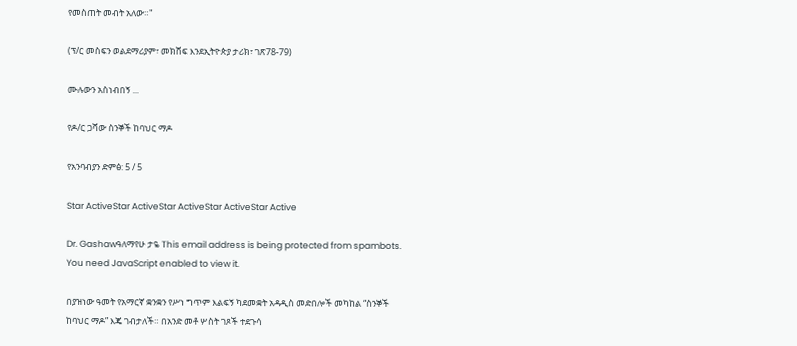የመስጠት መብት አለው።"

(ፕ/ር መስፍን ወልደማሪያም፣ መክሸፍ እንደኢትዮጵያ ታሪክ፣ ገጽ78-79)

ሙሉውን አስነብበኝ ...

የዶ/ር ጋሻው ስንኞች ከባህር ማዶ

የአንባብያን ድምፅ: 5 / 5

Star ActiveStar ActiveStar ActiveStar ActiveStar Active

Dr. Gashawዓለማየሁ ታዬ This email address is being protected from spambots. You need JavaScript enabled to view it.

በያዝነው ዓመት የአማርኛ ቋንቋን የሥነ ግጥም እልፍኝ ካደመቋት አዳዲስ መድበሎች መካከል “ስንኞች ከባህር ማዶ” እጄ ገብታለች። በአንድ መቶ ሦስት ገጾች ተደጉሳ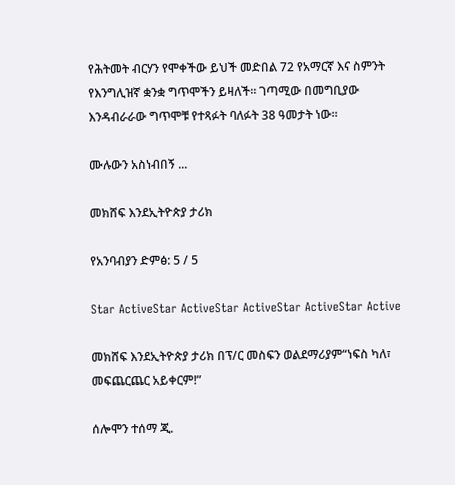የሕትመት ብርሃን የሞቀችው ይህች መድበል 72 የአማርኛ እና ስምንት የእንግሊዝኛ ቋንቋ ግጥሞችን ይዛለች። ገጣሚው በመግቢያው እንዳብራራው ግጥሞቹ የተጻፉት ባለፉት 38 ዓመታት ነው።

ሙሉውን አስነብበኝ ...

መክሸፍ እንደኢትዮጵያ ታሪክ

የአንባብያን ድምፅ: 5 / 5

Star ActiveStar ActiveStar ActiveStar ActiveStar Active

መክሸፍ እንደኢትዮጵያ ታሪክ በፕ/ር መስፍን ወልደማሪያም“ነፍስ ካለ፣ መፍጨርጨር አይቀርም!”

ሰሎሞን ተሰማ ጂ.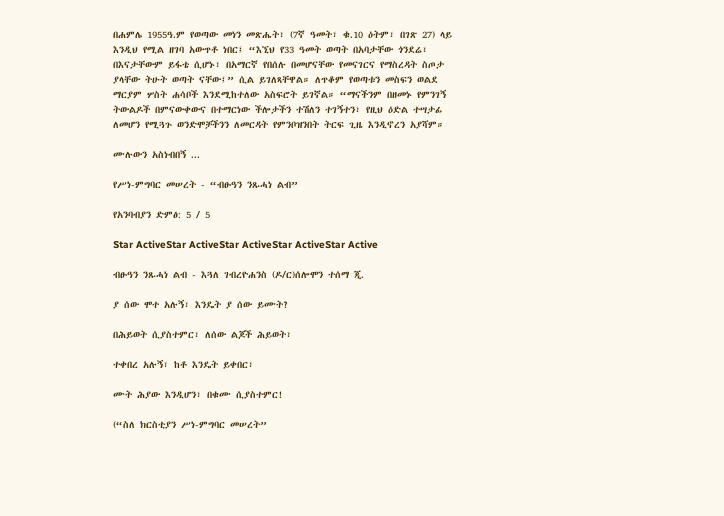በሐምሌ 1955ዓ.ም የወጣው መነን መጽሔት፣ (7ኛ ዓመት፣ ቁ.10 ዕትም፣ በገጽ 27) ላይ እንዲህ የሚል ዘገባ አውጥቶ ነበር፤ “እኚህ የ33 ዓመት ወጣት በአባታቸው ጎንደሬ፣ በእናታቸውም ይፋቴ ሲሆኑ፣ በአማርኛ የበሰሉ በመሆናቸው የመናገርና የማስረዳት ስጦታ ያላቸው ትሁት ወጣት ናቸው፤” ሲል ይገለጻቸዋል። ለጥቆም የወጣቱን መስፍን ወልደ ማርያም ሦስት ሐሳቦች እንደሚከተለው አስፍሮት ይገኛል። “ማናችንም በዘመኑ የምንገኝ ትውልዶች በምናውቀውና በተማርነው ችሎታችን ተሽለን ተገኝተን፣ የዚህ ዕድል ተሣታፊ ለመሆን የሚጓጉ ወንድሞቻችንን ለመርዳት የምንቦዝንበት ትርፍ ጊዜ እንዲኖረን አያሻም።

ሙሉውን አስነብበኝ ...

የሥነ-ምግባር መሠረት - “ብፁዓን ንጹሓነ ልብ”

የአንባብያን ድምፅ: 5 / 5

Star ActiveStar ActiveStar ActiveStar ActiveStar Active

ብፁዓን ንጹሓነ ልብ - እጓለ ገብረዮሐንስ (ዶ/ር)ሰሎሞን ተሰማ ጂ.

ያ ሰው ሞተ አሉኝ፣ እንዴት ያ ሰው ይሙት?

በሕይወት ሲያስተምር፣ ለሰው ልጆች ሕይወት፣

ተቀበረ አሉኝ፣ ከቶ እንዴት ይቀበር፣

ሙት ሕያው እንዲሆን፣ በቁሙ ሲያስተምር!

(“ስለ ክርስቲያን ሥነ-ምግባር መሠረት”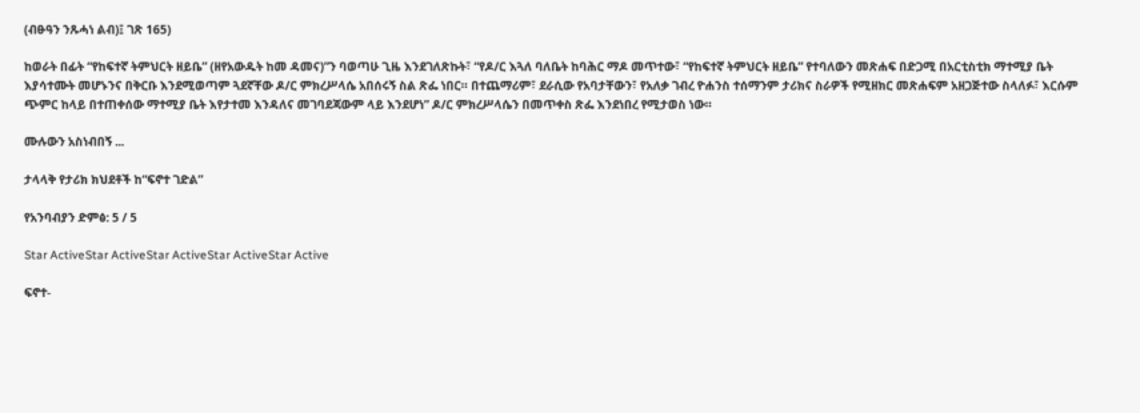(ብፁዓን ንጹሓነ ልብ)፤ ገጽ 165)

ከወራት በፊት “የከፍተኛ ትምህርት ዘይቤ” (ዘየአውዱት ከመ ዳመና)”ን ባወጣሁ ጊዜ እንደገለጽኩት፣ “የዶ/ር እጓለ ባለቤት ከባሕር ማዶ መጥተው፣ “የከፍተኛ ትምህርት ዘይቤ” የተባለውን መጽሐፍ በድጋሚ በአርቲስቲክ ማተሚያ ቤት እያሳተሙት መሆኑንና በቅርቡ እንደሚወጣም ጓደኛቸው ዶ/ር ምክረሥላሴ አበሰሩኝ ስል ጽፌ ነበር። በተጨማሪም፣ ደራሲው የአባታቸውን፣ የአለቃ ገብረ ዮሐንስ ተሰማንም ታሪክና ስራዎች የሚዘክር መጽሐፍም አዘጋጅተው ስላለፉ፣ እርሱም ጭምር ከላይ በተጠቀሰው ማተሚያ ቤት እየታተመ እንዳለና መገባደጃውም ላይ እንደሆነ” ዶ/ር ምክረሥላሴን በመጥቀስ ጽፌ እንደነበረ የሚታወስ ነው።

ሙሉውን አስነብበኝ ...

ታላላቅ የታሪክ ክህደቶች ከ“ፍኖተ ገድል”

የአንባብያን ድምፅ: 5 / 5

Star ActiveStar ActiveStar ActiveStar ActiveStar Active

ፍኖተ-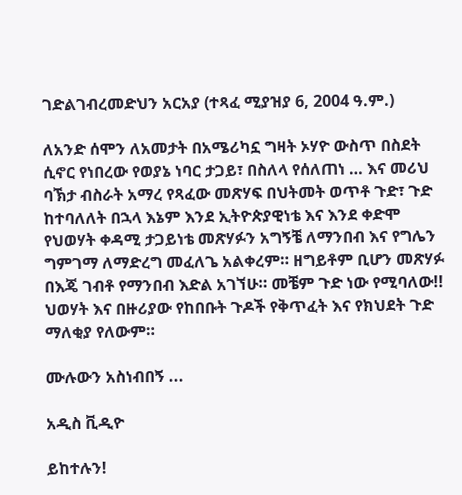ገድልገብረመድህን አርአያ (ተጻፈ ሚያዝያ 6, 2004 ዓ.ም.)

ለአንድ ሰሞን ለአመታት በአሜሪካኗ ግዛት ኦሃዮ ውስጥ በስደት ሲኖር የነበረው የወያኔ ነባር ታጋይ፣ በስለላ የሰለጠነ … እና መሪህ ባኽታ ብስራት አማረ የጻፈው መጽሃፍ በህትመት ወጥቶ ጉድ፣ ጉድ ከተባለለት በኋላ እኔም እንደ ኢትዮጵያዊነቴ እና እንደ ቀድሞ የህወሃት ቀዳሚ ታጋይነቴ መጽሃፉን አግኝቼ ለማንበብ እና የግሌን ግምገማ ለማድረግ መፈለጌ አልቀረም። ዘግይቶም ቢሆን መጽሃፉ በእጄ ገብቶ የማንበብ እድል አገኘሁ። መቼም ጉድ ነው የሚባለው!! ህወሃት እና በዙሪያው የከበቡት ጉዶች የቅጥፈት እና የክህደት ጉድ ማለቂያ የለውም።

ሙሉውን አስነብበኝ ...

አዲስ ቪዲዮ

ይከተሉን!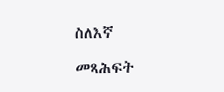ስለእኛ

መጻሕፍት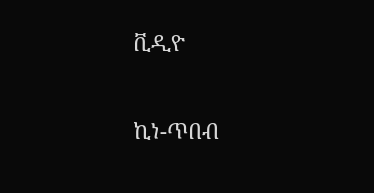ቪዲዮ

ኪነ-ጥበብ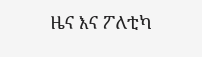ዜና እና ፖለቲካ